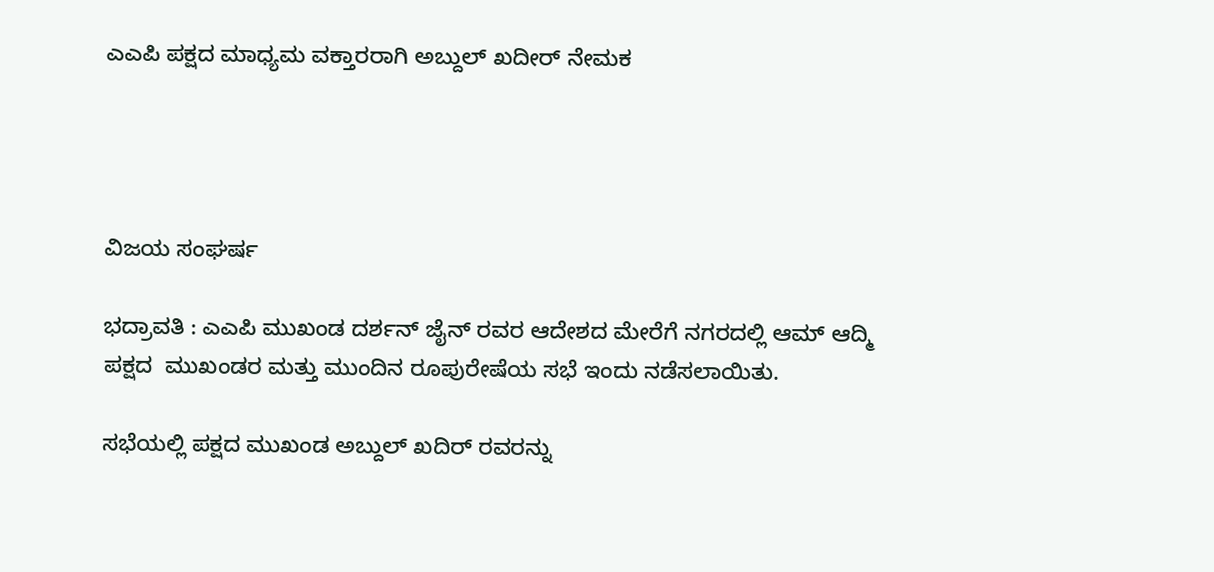ಎಎಪಿ ಪಕ್ಷದ ಮಾಧ್ಯಮ ವಕ್ತಾರರಾಗಿ ಅಬ್ದುಲ್ ಖದೀರ್ ನೇಮಕ




ವಿಜಯ ಸಂಘರ್ಷ

ಭದ್ರಾವತಿ : ಎಎಪಿ ಮುಖಂಡ ದರ್ಶನ್ ಜೈನ್ ರವರ ಆದೇಶದ ಮೇರೆಗೆ ನಗರದಲ್ಲಿ ಆಮ್ ಆದ್ಮಿ ಪಕ್ಷದ  ಮುಖಂಡರ ಮತ್ತು ಮುಂದಿನ ರೂಪುರೇಷೆಯ ಸಭೆ ಇಂದು ನಡೆಸಲಾಯಿತು.

ಸಭೆಯಲ್ಲಿ ಪಕ್ಷದ ಮುಖಂಡ ಅಬ್ದುಲ್ ಖದಿರ್ ರವರನ್ನು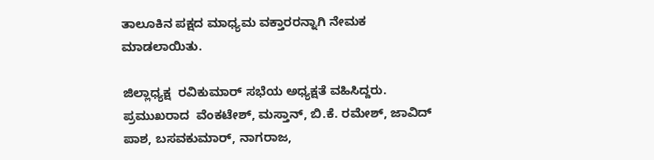ತಾಲೂಕಿನ ಪಕ್ಷದ ಮಾಧ್ಯಮ ವಕ್ತಾರರನ್ನಾಗಿ ನೇಮಕ ಮಾಡಲಾಯಿತು.

ಜಿಲ್ಲಾಧ್ಯಕ್ಷ  ರವಿಕುಮಾರ್ ಸಭೆಯ ಅಧ್ಯಕ್ಷತೆ ವಹಿಸಿದ್ದರು. ಪ್ರಮುಖರಾದ  ವೆಂಕಟೇಶ್, ಮಸ್ತಾನ್, ಬಿ.ಕೆ. ರಮೇಶ್, ಜಾವಿದ್ ಪಾಶ, ಬಸವಕುಮಾರ್, ನಾಗರಾಜ,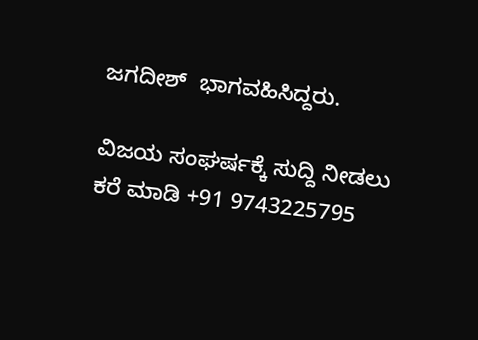ಜಗದೀಶ್  ಭಾಗವಹಿಸಿದ್ದರು.

ವಿಜಯ ಸಂಘರ್ಷಕ್ಕೆ ಸುದ್ದಿ ನೀಡಲು ಕರೆ ಮಾಡಿ +91 9743225795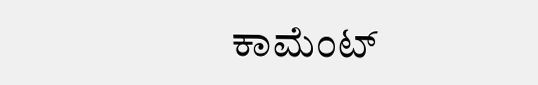ಕಾಮೆಂಟ್‌‌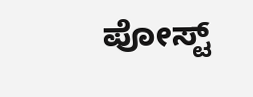ಪೋಸ್ಟ್‌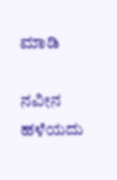ಮಾಡಿ

ನವೀನ ಹಳೆಯದು